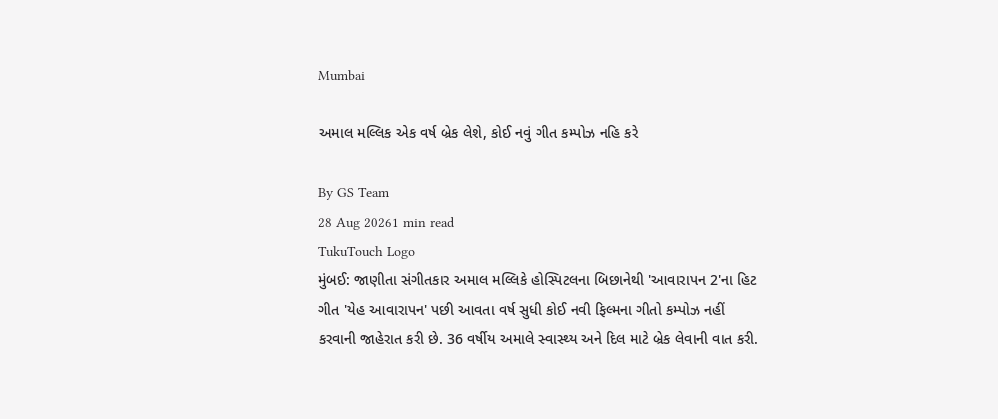Mumbai

અમાલ મલ્લિક એક વર્ષ બ્રેક લેશે, કોઈ નવું ગીત કમ્પોઝ નહિ કરે

By GS Team
28 Aug 20261 min read
TukuTouch Logo
મુંબઈ: જાણીતા સંગીતકાર અમાલ મલ્લિકે હોસ્પિટલના બિછાનેથી 'આવારાપન 2'ના હિટ ગીત 'યેહ આવારાપન' પછી આવતા વર્ષ સુધી કોઈ નવી ફિલ્મના ગીતો કમ્પોઝ નહીં કરવાની જાહેરાત કરી છે. 36 વર્ષીય અમાલે સ્વાસ્થ્ય અને દિલ માટે બ્રેક લેવાની વાત કરી.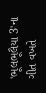'ભૂલભૂલૈયા 3'ના ગીત વખતે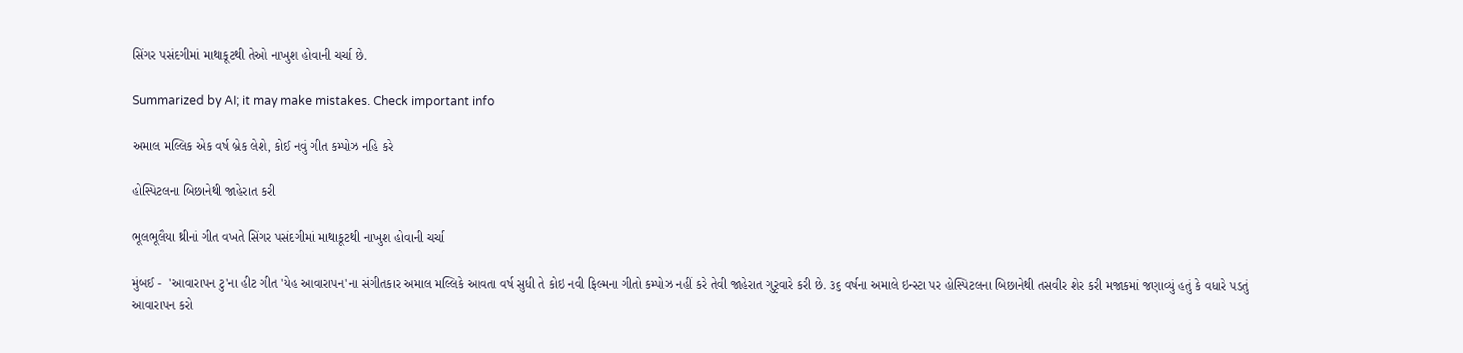સિંગર પસંદગીમાં માથાકૂટથી તેઓ નાખુશ હોવાની ચર્ચા છે.

Summarized by AI; it may make mistakes. Check important info

અમાલ મલ્લિક એક વર્ષ બ્રેક લેશે, કોઈ નવું ગીત કમ્પોઝ નહિ કરે

હોસ્પિટલના બિછાનેથી જાહેરાત કરી

ભૂલભૂલૈયા થ્રીનાં ગીત વખતે સિંગર પસંદગીમાં માથાકૂટથી નાખુશ હોવાની ચર્ચા

મુંબઈ -  'આવારાપન ટુ'ના હીટ ગીત 'યેહ આવારાપન'ના સંગીતકાર અમાલ મલ્લિકે આવતા વર્ષ સુધી તે કોઇ નવી ફિલ્મના ગીતો કમ્પોઝ નહીં કરે તેવી જાહેરાત ગુરૃવારે કરી છે. ૩૬ વર્ષના અમાલે ઇન્સ્ટા પર હોસ્પિટલના બિછાનેથી તસવીર શેર કરી મજાકમાં જણાવ્યું હતું કે વધારે પડતું આવારાપન કરો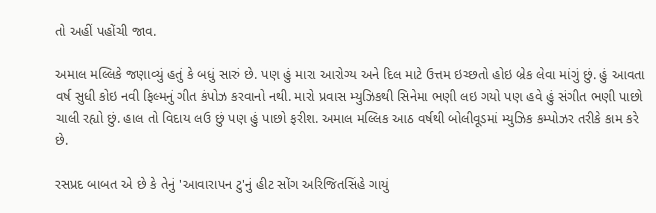તો અહીં પહોંચી જાવ.

અમાલ મલ્લિકે જણાવ્યું હતું કે બધું સારું છે. પણ હું મારા આરોગ્ય અને દિલ માટે ઉત્તમ ઇચ્છતો હોઇ બ્રેક લેવા માંગું છું. હું આવતા વર્ષ સુધી કોઇ નવી ફિલ્મનું ગીત કંપોઝ કરવાનો નથી. મારો પ્રવાસ મ્યુઝિકથી સિનેમા ભણી લઇ ગયો પણ હવે હું સંગીત ભણી પાછો ચાલી રહ્યો છું. હાલ તો વિદાય લઉ છું પણ હું પાછો ફરીશ. અમાલ મલ્લિક આઠ વર્ષથી બોલીવૂડમાં મ્યુઝિક કમ્પોઝર તરીકે કામ કરે છે.

રસપ્રદ બાબત એ છે કે તેનું 'આવારાપન ટુ'નું હીટ સોંગ અરિજિતસિંહે ગાયું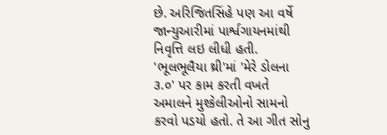છે. અરિજિતસિંહે પણ આ વર્ષે જાન્યુઆરીમાં પાર્શ્વગાયનમાંથી નિવૃત્તિ લઇ લીધી હતી. 'ભૂલભૂલૈયા થ્રી'માં 'મેરે ડોલના ૩.૦' પર કામ કરતી વખતે અમાલને મુશ્કેલીઓનો સામનો કરવો પડયો હતો. તે આ ગીત સોનુ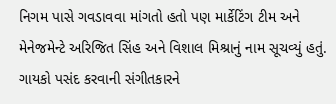નિગમ પાસે ગવડાવવા માંગતો હતો પણ માર્કેટિંગ ટીમ અને મેનેજમેન્ટે અરિજિત સિંહ અને વિશાલ મિશ્રાનું નામ સૂચવ્યું હતું. ગાયકો પસંદ કરવાની સંગીતકારને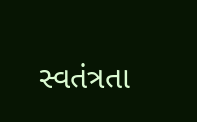સ્વતંત્રતા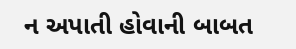ન અપાતી હોવાની બાબત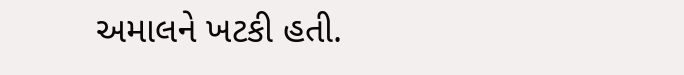અમાલને ખટકી હતી.